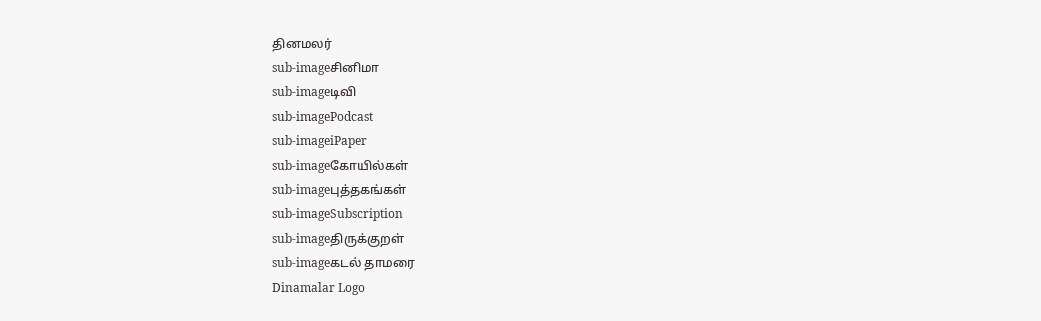தினமலர்
sub-imageசினிமா
sub-imageடிவி
sub-imagePodcast
sub-imageiPaper
sub-imageகோயில்கள்
sub-imageபுத்தகங்கள்
sub-imageSubscription
sub-imageதிருக்குறள்
sub-imageகடல் தாமரை
Dinamalar Logo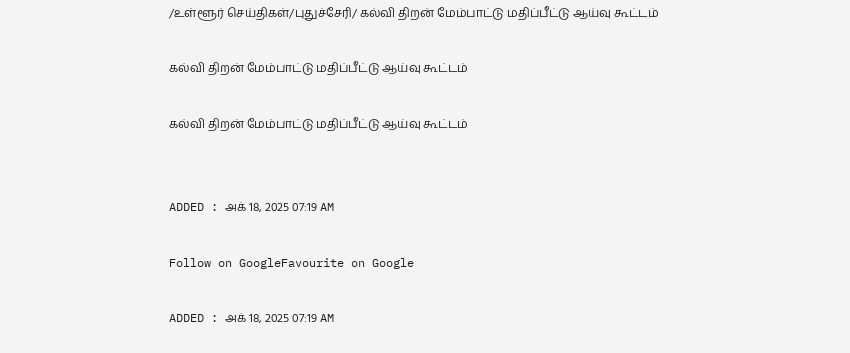/உள்ளூர் செய்திகள்/புதுச்சேரி/ கல்வி திறன் மேம்பாட்டு மதிப்பீட்டு ஆய்வு கூட்டம்

கல்வி திறன் மேம்பாட்டு மதிப்பீட்டு ஆய்வு கூட்டம்

கல்வி திறன் மேம்பாட்டு மதிப்பீட்டு ஆய்வு கூட்டம்


ADDED : அக் 18, 2025 07:19 AM

Follow on GoogleFavourite on Google

ADDED : அக் 18, 2025 07:19 AM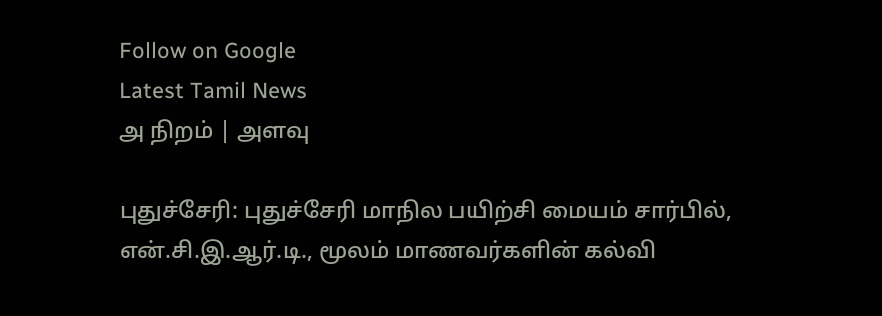Follow on Google
Latest Tamil News
அ நிறம் | அளவு

புதுச்சேரி: புதுச்சேரி மாநில பயிற்சி மையம் சார்பில், என்.சி.இ.ஆர்.டி., மூலம் மாணவர்களின் கல்வி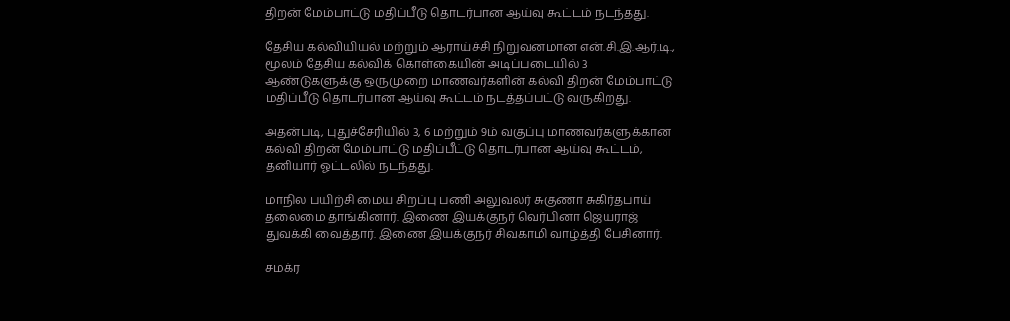திறன் மேம்பாட்டு மதிப்பீடு தொடர்பான ஆய்வு கூட்டம் நடந்தது.

தேசிய கல்வியியல் மற்றும் ஆராய்ச்சி நிறுவனமான என்.சி.இ.ஆர்.டி., மூலம் தேசிய கல்விக் கொள்கையின் அடிப்படையில் 3 ஆண்டுகளுக்கு ஒருமுறை மாணவர்களின் கல்வி திறன் மேம்பாட்டு மதிப்பீடு தொடர்பான ஆய்வு கூட்டம் நடத்தப்பட்டு வருகிறது.

அதன்படி, புதுச்சேரியில் 3, 6 மற்றும் 9ம் வகுப்பு மாணவர்களுக்கான கல்வி திறன் மேம்பாட்டு மதிப்பீட்டு தொடர்பான ஆய்வு கூட்டம், தனியார் ஓட்டலில் நடந்தது.

மாநில பயிற்சி மைய சிறப்பு பணி அலுவலர் சுகுணா சுகிர்தபாய் தலைமை தாங்கினார். இணை இயக்குநர் வெர்பினா ஜெயராஜ் துவக்கி வைத்தார். இணை இயக்குநர் சிவகாமி வாழ்த்தி பேசினார்.

சமக்ர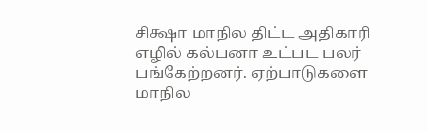சிக்ஷா மாநில திட்ட அதிகாரி எழில் கல்பனா உட்பட பலர் பங்கேற்றனர். ஏற்பாடுகளை மாநில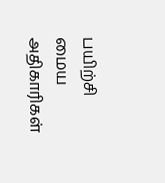பயிற்சி மைய அதிகாரிகள்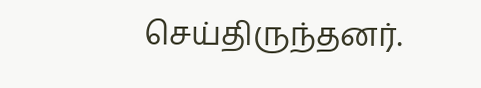செய்திருந்தனர்.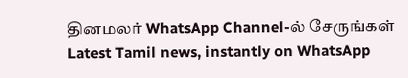தினமலர் WhatsApp Channel-ல் சேருங்கள்
Latest Tamil news, instantly on WhatsApp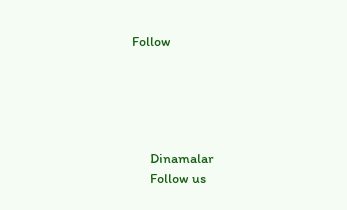Follow





      Dinamalar
      Follow us